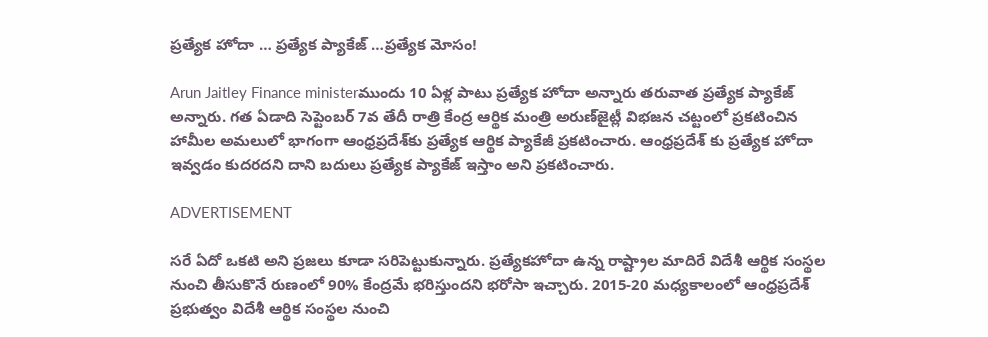ప్రత్యేక హోదా … ప్రత్యేక ప్యాకేజ్ …ప్రత్యేక మోసం!

Arun Jaitley Finance ministerముందు 10 ఏళ్ల పాటు ప్రత్యేక హోదా అన్నారు తరువాత ప్రత్యేక ప్యాకేజ్ అన్నారు. గత ఏడాది సెప్టెంబర్‌ 7వ తేదీ రాత్రి కేంద్ర ఆర్థిక మంత్రి అరుణ్‌జైట్లీ విభజన చట్టంలో ప్రకటించిన హామీల అమలులో భాగంగా ఆంధ్రప్రదేశ్‌కు ప్రత్యేక ఆర్థిక ప్యాకేజీ ప్రకటించారు. ఆంధ్రప్రదేశ్ కు ప్రత్యేక హోదా ఇవ్వడం కుదరదని దాని బదులు ప్రత్యేక ప్యాకేజ్ ఇస్తాం అని ప్రకటించారు.

ADVERTISEMENT

సరే ఏదో ఒకటి అని ప్రజలు కూడా సరిపెట్టుకున్నారు. ప్రత్యేకహోదా ఉన్న రాష్ట్రాల మాదిరే విదేశీ ఆర్థిక సంస్థల నుంచి తీసుకొనే రుణంలో 90% కేంద్రమే భరిస్తుందని భరోసా ఇచ్చారు. 2015-20 మధ్యకాలంలో ఆంధ్రప్రదేశ్‌ ప్రభుత్వం విదేశీ ఆర్థిక సంస్థల నుంచి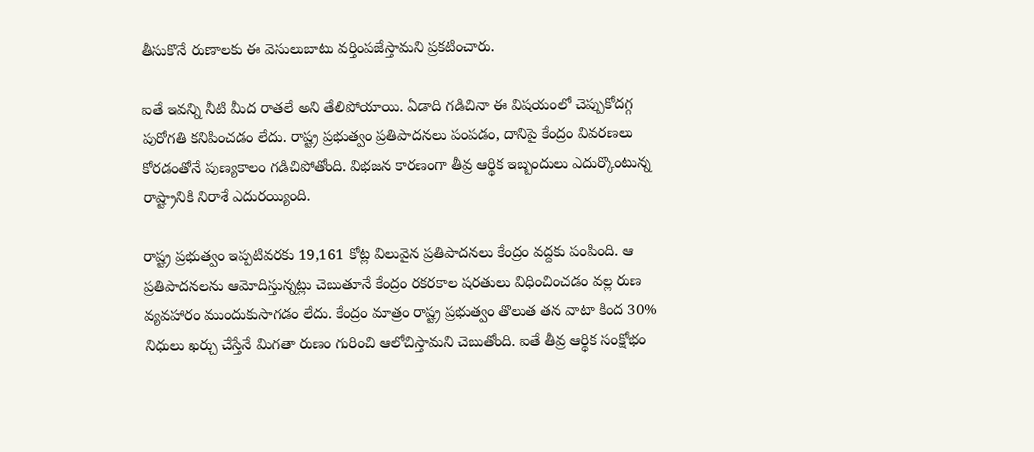తీసుకొనే రుణాలకు ఈ వెసులుబాటు వర్తింపజేస్తామని ప్రకటించారు.

ఐతే ఇవన్ని నీటి మీద రాతలే అని తేలిపోయాయి. ఏడాది గడిచినా ఈ విషయంలో చెప్పుకోదగ్గ పురోగతి కనిపించడం లేదు. రాష్ట్ర ప్రభుత్వం ప్రతిపాదనలు పంపడం, దానిపై కేంద్రం వివరణలు కోరడంతోనే పుణ్యకాలం గడిచిపోతోంది. విభజన కారణంగా తీవ్ర ఆర్థిక ఇబ్బందులు ఎదుర్కొంటున్న రాష్ట్రానికి నిరాశే ఎదురయ్యింది.

రాష్ట్ర ప్రభుత్వం ఇప్పటివరకు 19,161 కోట్ల విలువైన ప్రతిపాదనలు కేంద్రం వద్దకు పంపింది. ఆ ప్రతిపాదనలను ఆమోదిస్తున్నట్లు చెబుతూనే కేంద్రం రకరకాల షరతులు విధించించడం వల్ల రుణ వ్యవహారం ముందుకుసాగడం లేదు. కేంద్రం మాత్రం రాష్ట్ర ప్రభుత్వం తొలుత తన వాటా కింద 30% నిధులు ఖర్చు చేస్తేనే మిగతా రుణం గురించి ఆలోచిస్తామని చెబుతోంది. ఐతే తీవ్ర ఆర్థిక సంక్షోభం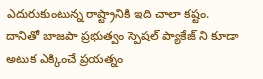ఎదురుకుంటున్న రాష్ట్రానికి ఇది చాలా కష్టం. దానితో బాజపా ప్రభుత్వం స్పెషల్ ప్యాకేజ్ ని కూడా అటుక ఎక్కించే ప్రయత్నం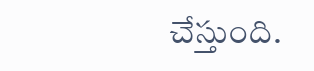చేస్తుంది.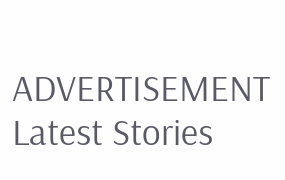ADVERTISEMENT
Latest Stories